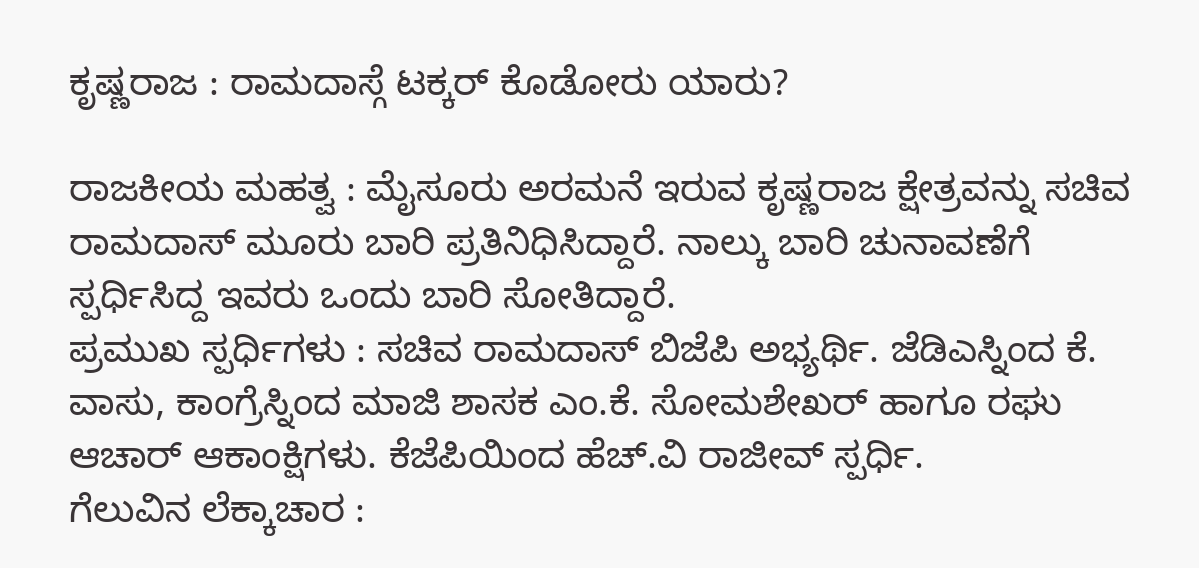ಕೃಷ್ಣರಾಜ : ರಾಮದಾಸ್ಗೆ ಟಕ್ಕರ್ ಕೊಡೋರು ಯಾರು?

ರಾಜಕೀಯ ಮಹತ್ವ : ಮೈಸೂರು ಅರಮನೆ ಇರುವ ಕೃಷ್ಣರಾಜ ಕ್ಷೇತ್ರವನ್ನು ಸಚಿವ ರಾಮದಾಸ್ ಮೂರು ಬಾರಿ ಪ್ರತಿನಿಧಿಸಿದ್ದಾರೆ. ನಾಲ್ಕು ಬಾರಿ ಚುನಾವಣೆಗೆ ಸ್ಪರ್ಧಿಸಿದ್ದ ಇವರು ಒಂದು ಬಾರಿ ಸೋತಿದ್ದಾರೆ.
ಪ್ರಮುಖ ಸ್ಪರ್ಧಿಗಳು : ಸಚಿವ ರಾಮದಾಸ್ ಬಿಜೆಪಿ ಅಭ್ಯರ್ಥಿ. ಜೆಡಿಎಸ್ನಿಂದ ಕೆ. ವಾಸು, ಕಾಂಗ್ರೆಸ್ನಿಂದ ಮಾಜಿ ಶಾಸಕ ಎಂ.ಕೆ. ಸೋಮಶೇಖರ್ ಹಾಗೂ ರಘು ಆಚಾರ್ ಆಕಾಂಕ್ಷಿಗಳು. ಕೆಜೆಪಿಯಿಂದ ಹೆಚ್.ವಿ ರಾಜೀವ್ ಸ್ಪರ್ಧಿ.
ಗೆಲುವಿನ ಲೆಕ್ಕಾಚಾರ :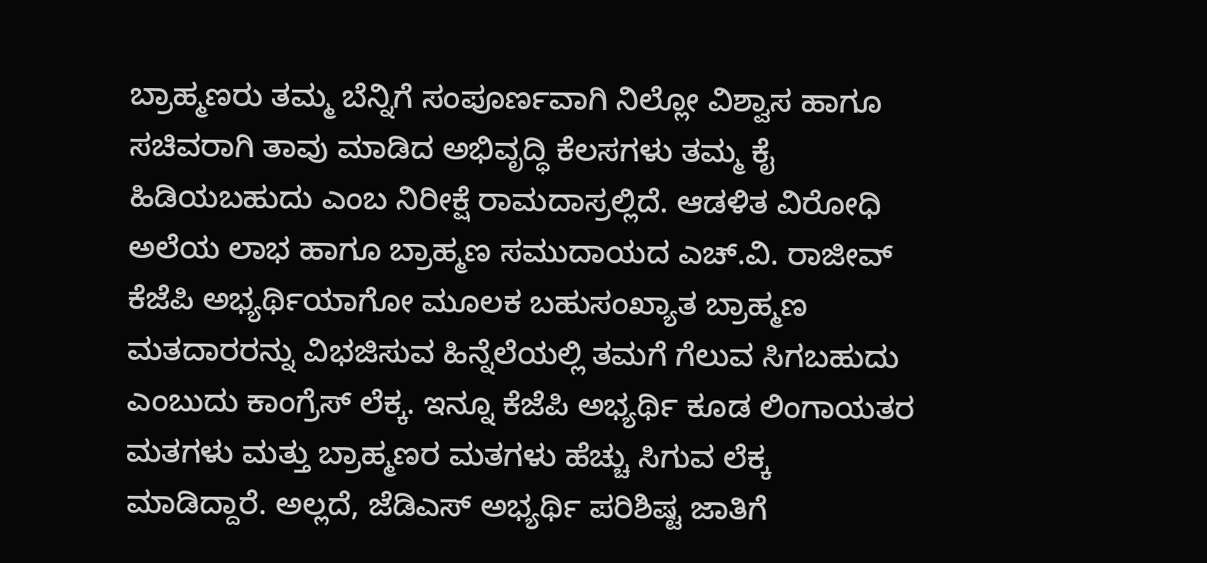ಬ್ರಾಹ್ಮಣರು ತಮ್ಮ ಬೆನ್ನಿಗೆ ಸಂಪೂರ್ಣವಾಗಿ ನಿಲ್ಲೋ ವಿಶ್ವಾಸ ಹಾಗೂ ಸಚಿವರಾಗಿ ತಾವು ಮಾಡಿದ ಅಭಿವೃದ್ಧಿ ಕೆಲಸಗಳು ತಮ್ಮ ಕೈ ಹಿಡಿಯಬಹುದು ಎಂಬ ನಿರೀಕ್ಷೆ ರಾಮದಾಸ್ರಲ್ಲಿದೆ. ಆಡಳಿತ ವಿರೋಧಿ ಅಲೆಯ ಲಾಭ ಹಾಗೂ ಬ್ರಾಹ್ಮಣ ಸಮುದಾಯದ ಎಚ್.ವಿ. ರಾಜೀವ್ ಕೆಜೆಪಿ ಅಭ್ಯರ್ಥಿಯಾಗೋ ಮೂಲಕ ಬಹುಸಂಖ್ಯಾತ ಬ್ರಾಹ್ಮಣ ಮತದಾರರನ್ನು ವಿಭಜಿಸುವ ಹಿನ್ನೆಲೆಯಲ್ಲಿ ತಮಗೆ ಗೆಲುವ ಸಿಗಬಹುದು ಎಂಬುದು ಕಾಂಗ್ರೆಸ್ ಲೆಕ್ಕ. ಇನ್ನೂ ಕೆಜೆಪಿ ಅಭ್ಯರ್ಥಿ ಕೂಡ ಲಿಂಗಾಯತರ ಮತಗಳು ಮತ್ತು ಬ್ರಾಹ್ಮಣರ ಮತಗಳು ಹೆಚ್ಚು ಸಿಗುವ ಲೆಕ್ಕ ಮಾಡಿದ್ದಾರೆ. ಅಲ್ಲದೆ, ಜೆಡಿಎಸ್ ಅಭ್ಯರ್ಥಿ ಪರಿಶಿಷ್ಟ ಜಾತಿಗೆ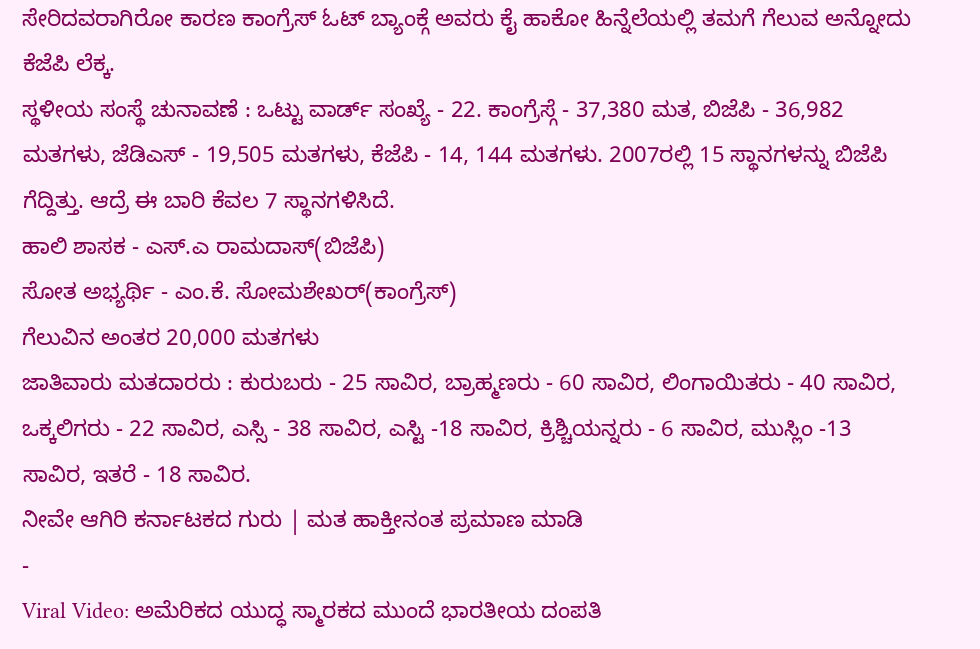ಸೇರಿದವರಾಗಿರೋ ಕಾರಣ ಕಾಂಗ್ರೆಸ್ ಓಟ್ ಬ್ಯಾಂಕ್ಗೆ ಅವರು ಕೈ ಹಾಕೋ ಹಿನ್ನೆಲೆಯಲ್ಲಿ ತಮಗೆ ಗೆಲುವ ಅನ್ನೋದು ಕೆಜೆಪಿ ಲೆಕ್ಕ.
ಸ್ಥಳೀಯ ಸಂಸ್ಥೆ ಚುನಾವಣೆ : ಒಟ್ಟು ವಾರ್ಡ್ ಸಂಖ್ಯೆ - 22. ಕಾಂಗ್ರೆಸ್ಗೆ - 37,380 ಮತ, ಬಿಜೆಪಿ - 36,982 ಮತಗಳು, ಜೆಡಿಎಸ್ - 19,505 ಮತಗಳು, ಕೆಜೆಪಿ - 14, 144 ಮತಗಳು. 2007ರಲ್ಲಿ 15 ಸ್ಥಾನಗಳನ್ನು ಬಿಜೆಪಿ ಗೆದ್ದಿತ್ತು. ಆದ್ರೆ ಈ ಬಾರಿ ಕೆವಲ 7 ಸ್ಥಾನಗಳಿಸಿದೆ.
ಹಾಲಿ ಶಾಸಕ - ಎಸ್.ಎ ರಾಮದಾಸ್(ಬಿಜೆಪಿ)
ಸೋತ ಅಭ್ಯರ್ಥಿ - ಎಂ.ಕೆ. ಸೋಮಶೇಖರ್(ಕಾಂಗ್ರೆಸ್)
ಗೆಲುವಿನ ಅಂತರ 20,000 ಮತಗಳು
ಜಾತಿವಾರು ಮತದಾರರು : ಕುರುಬರು - 25 ಸಾವಿರ, ಬ್ರಾಹ್ಮಣರು - 60 ಸಾವಿರ, ಲಿಂಗಾಯಿತರು - 40 ಸಾವಿರ, ಒಕ್ಕಲಿಗರು - 22 ಸಾವಿರ, ಎಸ್ಸಿ - 38 ಸಾವಿರ, ಎಸ್ಟಿ -18 ಸಾವಿರ, ಕ್ರಿಶ್ಚಿಯನ್ನರು - 6 ಸಾವಿರ, ಮುಸ್ಲಿಂ -13 ಸಾವಿರ, ಇತರೆ - 18 ಸಾವಿರ.
ನೀವೇ ಆಗಿರಿ ಕರ್ನಾಟಕದ ಗುರು | ಮತ ಹಾಕ್ತೀನಂತ ಪ್ರಮಾಣ ಮಾಡಿ
-
Viral Video: ಅಮೆರಿಕದ ಯುದ್ಧ ಸ್ಮಾರಕದ ಮುಂದೆ ಭಾರತೀಯ ದಂಪತಿ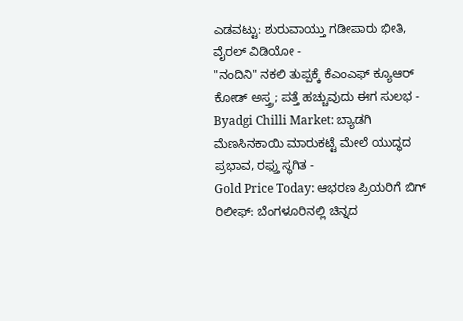ಎಡವಟ್ಟು: ಶುರುವಾಯ್ತು ಗಡೀಪಾರು ಭೀತಿ, ವೈರಲ್ ವಿಡಿಯೋ -
"ನಂದಿನಿ" ನಕಲಿ ತುಪ್ಪಕ್ಕೆ ಕೆಎಂಎಫ್ ಕ್ಯೂಆರ್ ಕೋಡ್ ಅಸ್ತ್ರ; ಪತ್ತೆ ಹಚ್ಚುವುದು ಈಗ ಸುಲಭ -
Byadgi Chilli Market: ಬ್ಯಾಡಗಿ ಮೆಣಸಿನಕಾಯಿ ಮಾರುಕಟ್ಟೆ ಮೇಲೆ ಯುದ್ಧದ ಪ್ರಭಾವ, ರಫ್ತು ಸ್ಥಗಿತ -
Gold Price Today: ಆಭರಣ ಪ್ರಿಯರಿಗೆ ಬಿಗ್ ರಿಲೀಫ್: ಬೆಂಗಳೂರಿನಲ್ಲಿ ಚಿನ್ನದ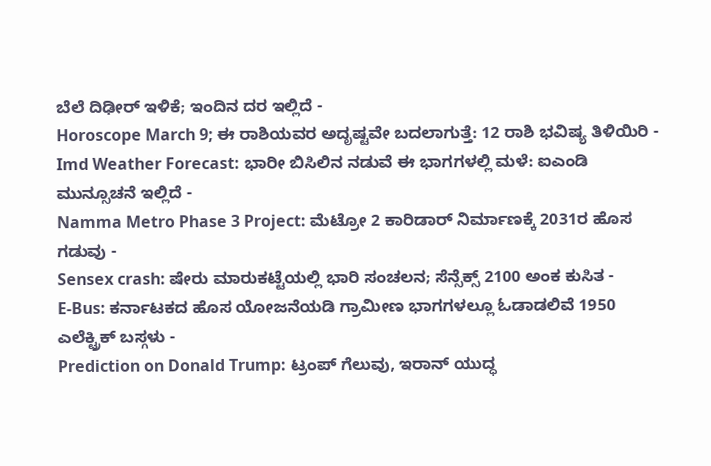ಬೆಲೆ ದಿಢೀರ್ ಇಳಿಕೆ; ಇಂದಿನ ದರ ಇಲ್ಲಿದೆ -
Horoscope March 9; ಈ ರಾಶಿಯವರ ಅದೃಷ್ಟವೇ ಬದಲಾಗುತ್ತೆ: 12 ರಾಶಿ ಭವಿಷ್ಯ ತಿಳಿಯಿರಿ -
Imd Weather Forecast: ಭಾರೀ ಬಿಸಿಲಿನ ನಡುವೆ ಈ ಭಾಗಗಳಲ್ಲಿ ಮಳೆ: ಐಎಂಡಿ ಮುನ್ಸೂಚನೆ ಇಲ್ಲಿದೆ -
Namma Metro Phase 3 Project: ಮೆಟ್ರೋ 2 ಕಾರಿಡಾರ್ ನಿರ್ಮಾಣಕ್ಕೆ 2031ರ ಹೊಸ ಗಡುವು -
Sensex crash: ಷೇರು ಮಾರುಕಟ್ಟೆಯಲ್ಲಿ ಭಾರಿ ಸಂಚಲನ; ಸೆನ್ಸೆಕ್ಸ್ 2100 ಅಂಕ ಕುಸಿತ -
E-Bus: ಕರ್ನಾಟಕದ ಹೊಸ ಯೋಜನೆಯಡಿ ಗ್ರಾಮೀಣ ಭಾಗಗಳಲ್ಲೂ ಓಡಾಡಲಿವೆ 1950 ಎಲೆಕ್ಟ್ರಿಕ್ ಬಸ್ಗಳು -
Prediction on Donald Trump: ಟ್ರಂಪ್ ಗೆಲುವು, ಇರಾನ್ ಯುದ್ಧ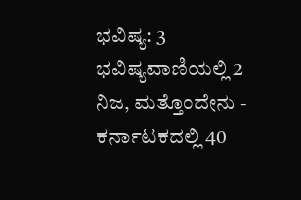ಭವಿಷ್ಯ: 3 ಭವಿಷ್ಯವಾಣಿಯಲ್ಲಿ 2 ನಿಜ, ಮತ್ತೊಂದೇನು -
ಕರ್ನಾಟಕದಲ್ಲಿ 40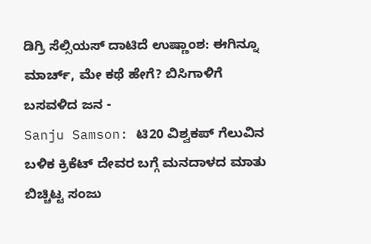ಡಿಗ್ರಿ ಸೆಲ್ಸಿಯಸ್ ದಾಟಿದೆ ಉಷ್ಣಾಂಶ: ಈಗಿನ್ನೂ ಮಾರ್ಚ್, ಮೇ ಕಥೆ ಹೇಗೆ? ಬಿಸಿಗಾಳಿಗೆ ಬಸವಳಿದ ಜನ -
Sanju Samson: ಟಿ20 ವಿಶ್ವಕಪ್ ಗೆಲುವಿನ ಬಳಿಕ ಕ್ರಿಕೆಟ್ ದೇವರ ಬಗ್ಗೆ ಮನದಾಳದ ಮಾತು ಬಿಚ್ಚಿಟ್ಟ ಸಂಜು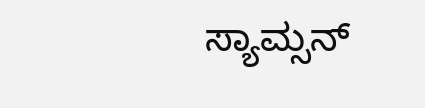ಸ್ಯಾಮ್ಸನ್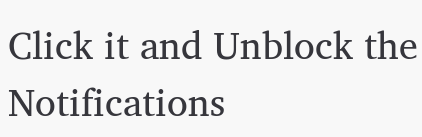Click it and Unblock the Notifications